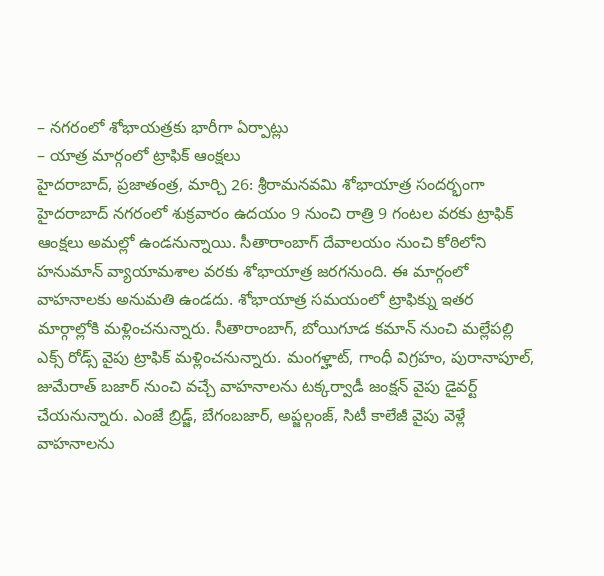– నగరంలో శోభాయత్రకు భారీగా ఏర్పాట్లు
– యాత్ర మార్గంలో ట్రాఫిక్ ఆంక్షలు
హైదరాబాద్, ప్రజాతంత్ర, మార్చి 26: శ్రీరామనవమి శోభాయాత్ర సందర్భంగా హైదరాబాద్ నగరంలో శుక్రవారం ఉదయం 9 నుంచి రాత్రి 9 గంటల వరకు ట్రాఫిక్ ఆంక్షలు అమల్లో ఉండనున్నాయి. సీతారాంబాగ్ దేవాలయం నుంచి కోఠిలోని హనుమాన్ వ్యాయామశాల వరకు శోభాయాత్ర జరగనుంది. ఈ మార్గంలో వాహనాలకు అనుమతి ఉండదు. శోభాయాత్ర సమయంలో ట్రాఫిక్ను ఇతర మార్గాల్లోకి మళ్లించనున్నారు. సీతారాంబాగ్, బోయిగూడ కమాన్ నుంచి మల్లేపల్లి ఎక్స్ రోడ్స్ వైపు ట్రాఫిక్ మళ్లించనున్నారు. మంగళ్హాట్, గాంధీ విగ్రహం, పురానాపూల్, జుమేరాత్ బజార్ నుంచి వచ్చే వాహనాలను టక్కర్వాడీ జంక్షన్ వైపు డైవర్ట్ చేయనున్నారు. ఎంజే బ్రిడ్జ్, బేగంబజార్, అప్జల్గంజ్, సిటీ కాలేజీ వైపు వెళ్లే వాహనాలను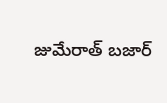జుమేరాత్ బజార్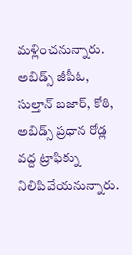మళ్లించనున్నారు. అబిడ్స్ జీపీఓ, సుల్తాన్ బజార్, కోఠి, అబిడ్స్ ప్రధాన రోడ్ల వద్ద ట్రాఫిక్ను నిలిపివేయనున్నారు.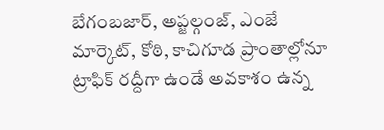బేగంబజార్, అప్జల్గంజ్, ఎంజే మార్కెట్, కోఠి, కాచిగూడ ప్రాంతాల్లోనూ ట్రాఫిక్ రద్దీగా ఉండే అవకాశం ఉన్న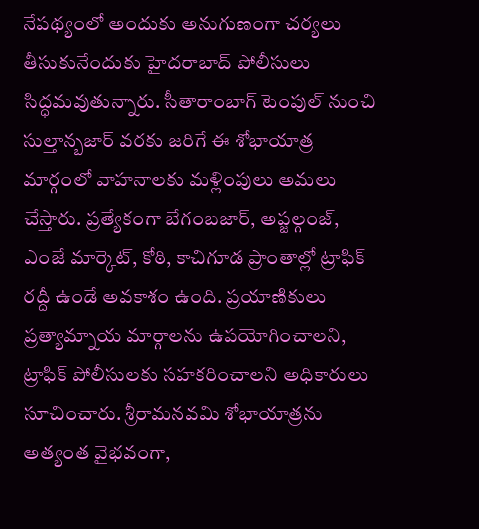నేపథ్యంలో అందుకు అనుగుణంగా చర్యలు తీసుకునేందుకు హైదరాబాద్ పోలీసులు సిద్ధమవుతున్నారు. సీతారాంబాగ్ టెంపుల్ నుంచి సుల్తాన్బజార్ వరకు జరిగే ఈ శోభాయాత్ర మార్గంలో వాహనాలకు మళ్లింపులు అమలు చేస్తారు. ప్రత్యేకంగా బేగంబజార్, అప్జల్గంజ్, ఎంజే మార్కెట్, కోఠి, కాచిగూడ ప్రాంతాల్లో ట్రాఫిక్ రద్దీ ఉండే అవకాశం ఉంది. ప్రయాణికులు ప్రత్యామ్నాయ మార్గాలను ఉపయోగించాలని, ట్రాఫిక్ పోలీసులకు సహకరించాలని అధికారులు సూచించారు. శ్రీరామనవమి శోభాయాత్రను అత్యంత వైభవంగా,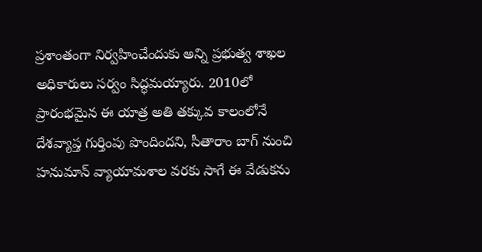ప్రశాంతంగా నిర్వహించేందుకు అన్ని ప్రభుత్వ శాఖల అధికారులు సర్వం సిద్ధమయ్యారు. 2010లో ప్రారంభమైన ఈ యాత్ర అతి తక్కువ కాలంలోనే దేశవ్యాప్త గుర్తింపు పొందిందని, సీతారాం బాగ్ నుంచి హనుమాన్ వ్యాయామశాల వరకు సాగే ఈ వేడుకను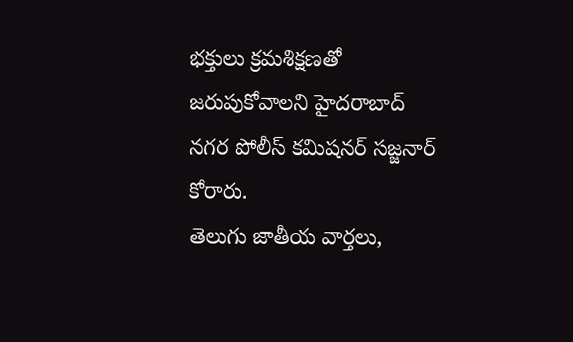భక్తులు క్రమశిక్షణతో జరుపుకోవాలని హైదరాబాద్ నగర పోలీస్ కమిషనర్ సజ్జనార్ కోరారు.
తెలుగు జాతీయ వార్తలు,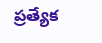ప్రత్యేక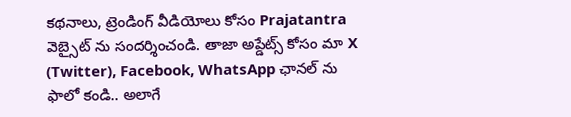కథనాలు, ట్రెండింగ్ వీడియోలు కోసం Prajatantra వెబ్సైట్ ను సందర్శించండి. తాజా అప్డేట్స్ కోసం మా X (Twitter), Facebook, WhatsApp ఛానల్ ను ఫాలో కండి.. అలాగే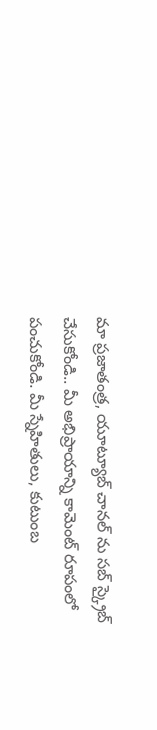మా ప్రజాతంత్ర, యూట్యూబ్ చానల్ ను సబ్ స్క్రైబ్ చేసుకోండి.. మీ అభిప్రాయాన్ని కామెంట్ రూపంలో పంచుకోండి. మీ స్నేహితులు, కుటుంబ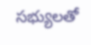సభ్యులతో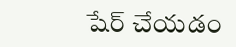షేర్ చేయడం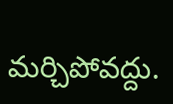మర్చిపోవద్దు.